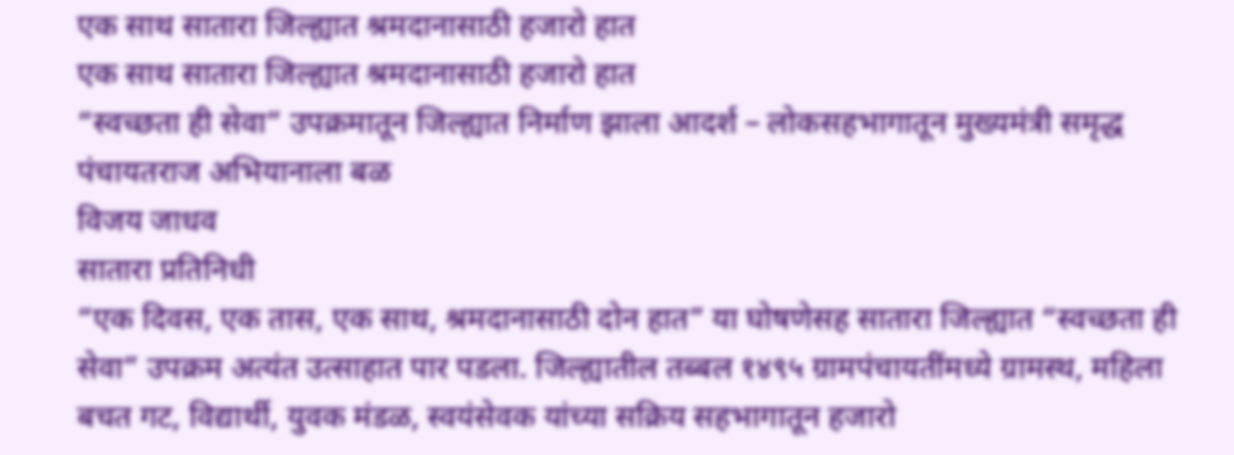एक साथ सातारा जिल्ह्यात श्रमदानासाठी हजारो हात
एक साथ सातारा जिल्ह्यात श्रमदानासाठी हजारो हात
“स्वच्छता ही सेवा” उपक्रमातून जिल्ह्यात निर्माण झाला आदर्श – लोकसहभागातून मुख्यमंत्री समृद्ध पंचायतराज अभियानाला बळ
विजय जाधव
सातारा प्रतिनिधी
“एक दिवस, एक तास, एक साथ, श्रमदानासाठी दोन हात” या घोषणेसह सातारा जिल्ह्यात “स्वच्छता ही सेवा” उपक्रम अत्यंत उत्साहात पार पडला. जिल्ह्यातील तब्बल १४९५ ग्रामपंचायतींमध्ये ग्रामस्थ, महिला बचत गट, विद्यार्थी, युवक मंडळ, स्वयंसेवक यांच्या सक्रिय सहभागातून हजारो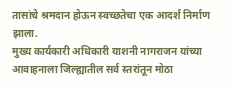तासांचे श्रमदान होऊन स्वच्छतेचा एक आदर्श निर्माण झाला.
मुख्य कार्यकारी अधिकारी याशनी नागराजन यांच्या आवाहनाला जिल्ह्यातील सर्व स्तरांतून मोठा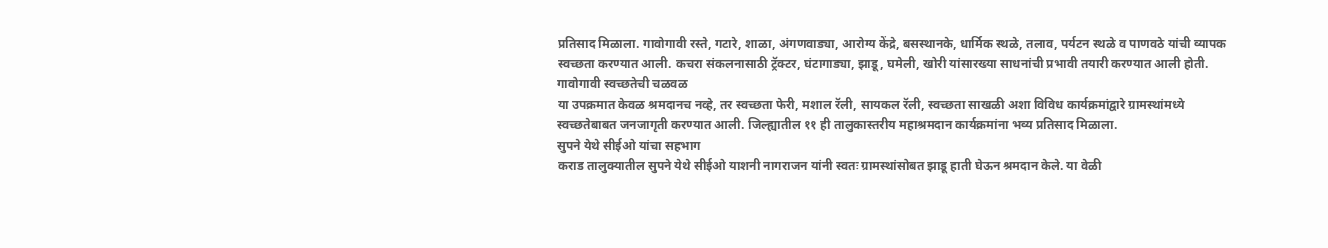प्रतिसाद मिळाला. गावोगावी रस्ते, गटारे, शाळा, अंगणवाड्या, आरोग्य केंद्रे, बसस्थानके, धार्मिक स्थळे, तलाव, पर्यटन स्थळे व पाणवठे यांची व्यापक स्वच्छता करण्यात आली. कचरा संकलनासाठी ट्रॅक्टर, घंटागाड्या, झाडू, घमेली, खोरी यांसारख्या साधनांची प्रभावी तयारी करण्यात आली होती.
गावोगावी स्वच्छतेची चळवळ
या उपक्रमात केवळ श्रमदानच नव्हे, तर स्वच्छता फेरी, मशाल रॅली, सायकल रॅली, स्वच्छता साखळी अशा विविध कार्यक्रमांद्वारे ग्रामस्थांमध्ये स्वच्छतेबाबत जनजागृती करण्यात आली. जिल्ह्यातील ११ ही तालुकास्तरीय महाश्रमदान कार्यक्रमांना भव्य प्रतिसाद मिळाला.
सुपने येथे सीईओ यांचा सहभाग
कराड तालुक्यातील सुपने येथे सीईओ याशनी नागराजन यांनी स्वतः ग्रामस्थांसोबत झाडू हाती घेऊन श्रमदान केले. या वेळी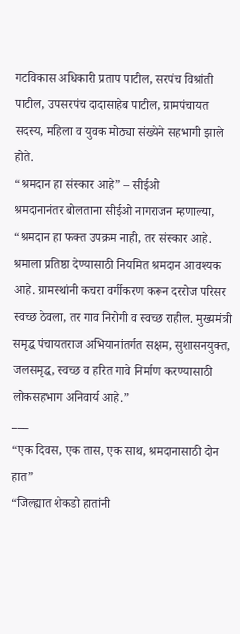गटविकास अधिकारी प्रताप पाटील, सरपंच विश्रांती पाटील, उपसरपंच दादासाहेब पाटील, ग्रामपंचायत सदस्य, महिला व युवक मोठ्या संख्येने सहभागी झाले होते.
“श्रमदान हा संस्कार आहे” – सीईओ
श्रमदानानंतर बोलताना सीईओ नागराजन म्हणाल्या,
“श्रमदान हा फक्त उपक्रम नाही, तर संस्कार आहे. श्रमाला प्रतिष्ठा देण्यासाठी नियमित श्रमदान आवश्यक आहे. ग्रामस्थांनी कचरा वर्गीकरण करून दररोज परिसर स्वच्छ ठेवला, तर गाव निरोगी व स्वच्छ राहील. मुख्यमंत्री समृद्ध पंचायतराज अभियानांतर्गत सक्षम, सुशासनयुक्त, जलसमृद्ध, स्वच्छ व हरित गावे निर्माण करण्यासाठी लोकसहभाग अनिवार्य आहे.”
___
“एक दिवस, एक तास, एक साथ, श्रमदानासाठी दोन हात”
“जिल्ह्यात शेकडो हातांनी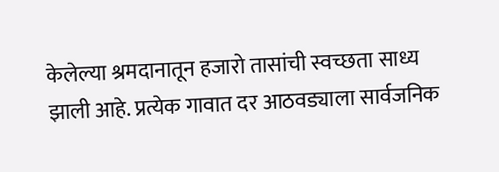केलेल्या श्रमदानातून हजारो तासांची स्वच्छता साध्य झाली आहे. प्रत्येक गावात दर आठवड्याला सार्वजनिक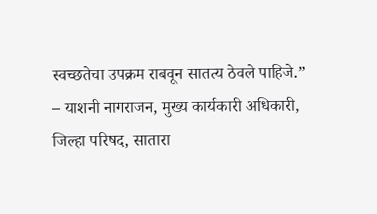स्वच्छतेचा उपक्रम राबवून सातत्य ठेवले पाहिजे.”
– याशनी नागराजन, मुख्य कार्यकारी अधिकारी, जिल्हा परिषद, सातारा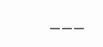___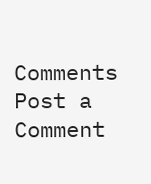Comments
Post a Comment